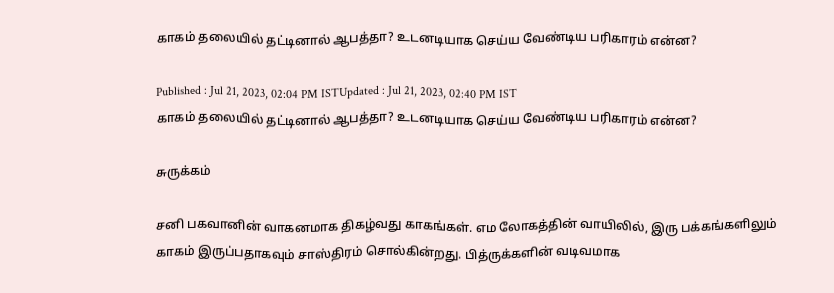காகம் தலையில் தட்டினால் ஆபத்தா? உடனடியாக செய்ய வேண்டிய பரிகாரம் என்ன?

Published : Jul 21, 2023, 02:04 PM ISTUpdated : Jul 21, 2023, 02:40 PM IST
காகம் தலையில் தட்டினால் ஆபத்தா? உடனடியாக செய்ய வேண்டிய பரிகாரம் என்ன?

சுருக்கம்

சனி பகவானின் வாகனமாக திகழ்வது காகங்கள். எம லோகத்தின் வாயிலில், இரு பக்கங்களிலும் காகம் இருப்பதாகவும் சாஸ்திரம் சொல்கின்றது. பித்ருக்களின் வடிவமாக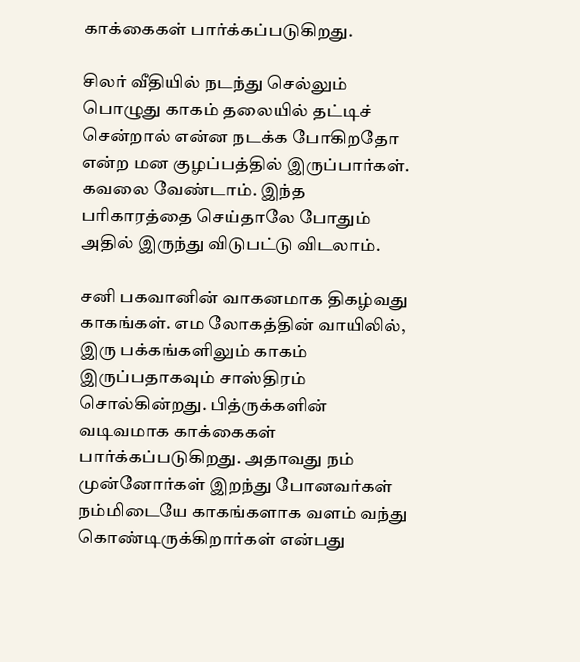காக்கைகள் பார்க்கப்படுகிறது.

சிலர் வீதியில் நடந்து செல்லும் பொழுது காகம் தலையில் தட்டிச் சென்றால் என்ன நடக்க போகிறதோ என்ற மன குழப்பத்தில் இருப்பார்கள். கவலை வேண்டாம். இந்த பரிகாரத்தை செய்தாலே போதும் அதில் இருந்து விடுபட்டு விடலாம்.

சனி பகவானின் வாகனமாக திகழ்வது காகங்கள். எம லோகத்தின் வாயிலில், இரு பக்கங்களிலும் காகம் இருப்பதாகவும் சாஸ்திரம் சொல்கின்றது. பித்ருக்களின் வடிவமாக காக்கைகள் பார்க்கப்படுகிறது. அதாவது நம் முன்னோர்கள் இறந்து போனவர்கள் நம்மிடையே காகங்களாக வளம் வந்து கொண்டிருக்கிறார்கள் என்பது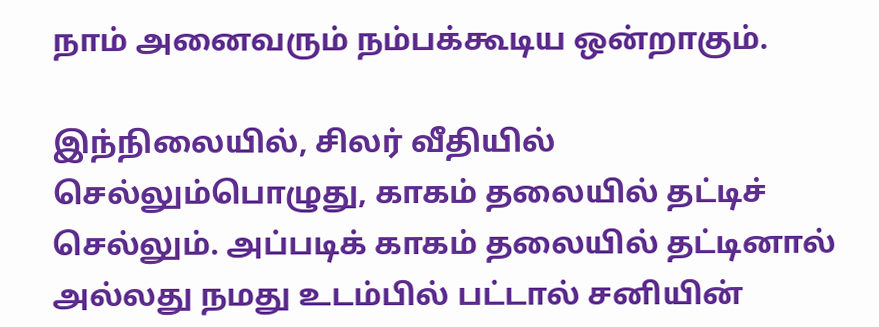நாம் அனைவரும் நம்பக்கூடிய ஒன்றாகும்.

இந்நிலையில், சிலர் வீதியில் செல்லும்பொழுது, காகம் தலையில் தட்டிச் செல்லும். அப்படிக் காகம் தலையில் தட்டினால் அல்லது நமது உடம்பில் பட்டால் சனியின்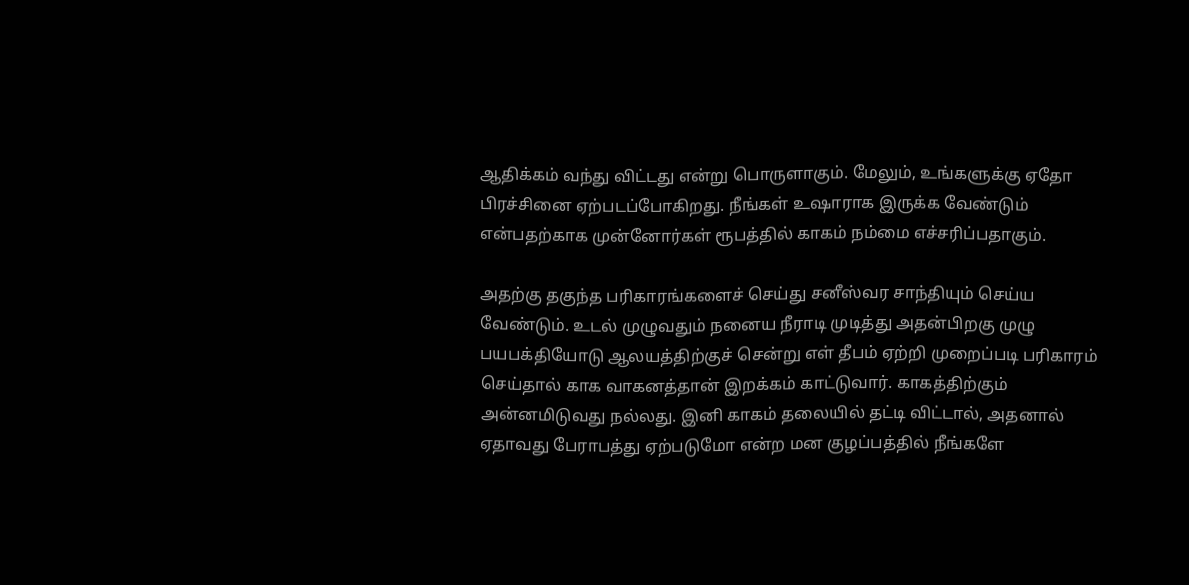ஆதிக்கம் வந்து விட்டது என்று பொருளாகும். மேலும், உங்களுக்கு ஏதோ பிரச்சினை ஏற்படப்போகிறது. நீங்கள் உஷாராக இருக்க வேண்டும் என்பதற்காக முன்னோர்கள் ரூபத்தில் காகம் நம்மை எச்சரிப்பதாகும்.

அதற்கு தகுந்த பரிகாரங்களைச் செய்து சனீஸ்வர சாந்தியும் செய்ய வேண்டும். உடல் முழுவதும் நனைய நீராடி முடித்து அதன்பிறகு முழு பயபக்தியோடு ஆலயத்திற்குச் சென்று எள் தீபம் ஏற்றி முறைப்படி பரிகாரம் செய்தால் காக வாகனத்தான் இறக்கம் காட்டுவார். காகத்திற்கும் அன்னமிடுவது நல்லது. இனி காகம் தலையில் தட்டி விட்டால், அதனால் ஏதாவது பேராபத்து ஏற்படுமோ என்ற மன குழப்பத்தில் நீங்களே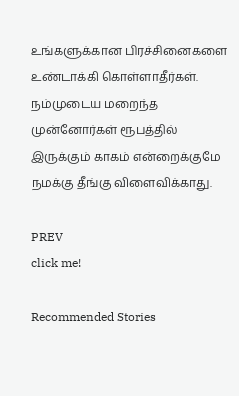உங்களுக்கான பிரச்சினைகளை உண்டாக்கி கொள்ளாதீர்கள். நம்முடைய மறைந்த முன்னோர்கள் ரூபத்தில் இருக்கும் காகம் என்றைக்குமே நமக்கு தீங்கு விளைவிக்காது.

PREV
click me!

Recommended Stories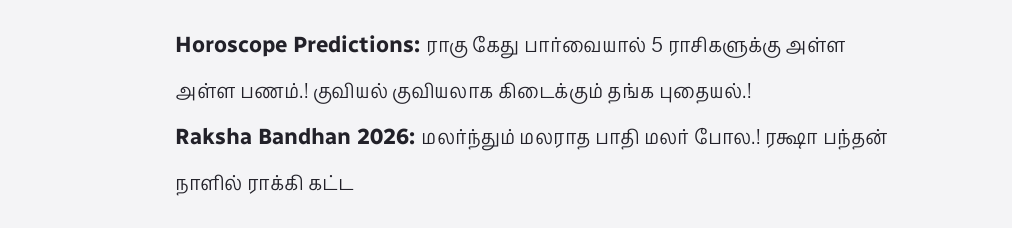Horoscope Predictions: ராகு கேது பார்வையால் 5 ராசிகளுக்கு அள்ள அள்ள பணம்.! குவியல் குவியலாக கிடைக்கும் தங்க புதையல்.!
Raksha Bandhan 2026: மலர்ந்தும் மலராத பாதி மலர் போல.! ரக்ஷா பந்தன் நாளில் ராக்கி கட்ட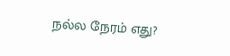நல்ல நேரம் எது?